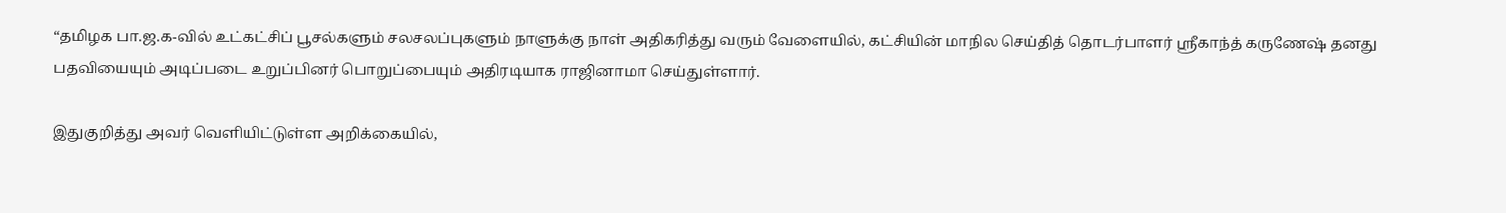“தமிழக பா.ஜ.க-வில் உட்கட்சிப் பூசல்களும் சலசலப்புகளும் நாளுக்கு நாள் அதிகரித்து வரும் வேளையில், கட்சியின் மாநில செய்தித் தொடர்பாளர் ஸ்ரீகாந்த் கருணேஷ் தனது பதவியையும் அடிப்படை உறுப்பினர் பொறுப்பையும் அதிரடியாக ராஜினாமா செய்துள்ளார்.

இதுகுறித்து அவர் வெளியிட்டுள்ள அறிக்கையில்,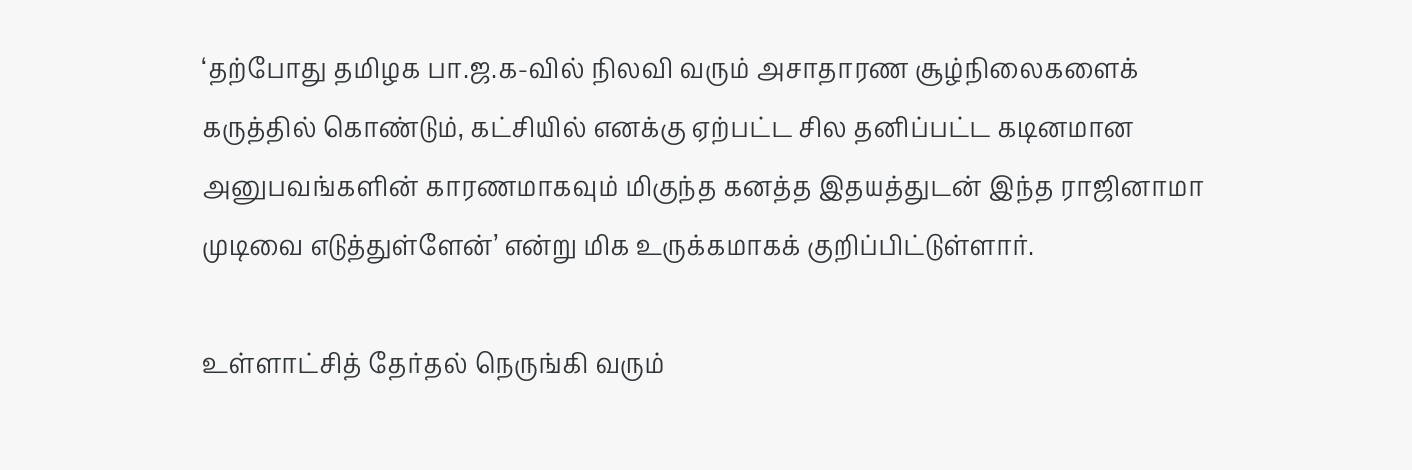‘தற்போது தமிழக பா.ஜ.க-வில் நிலவி வரும் அசாதாரண சூழ்நிலைகளைக் கருத்தில் கொண்டும், கட்சியில் எனக்கு ஏற்பட்ட சில தனிப்பட்ட கடினமான அனுபவங்களின் காரணமாகவும் மிகுந்த கனத்த இதயத்துடன் இந்த ராஜினாமா முடிவை எடுத்துள்ளேன்’ என்று மிக உருக்கமாகக் குறிப்பிட்டுள்ளார்.

உள்ளாட்சித் தேர்தல் நெருங்கி வரும்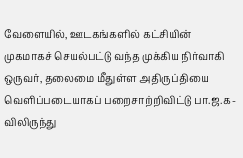வேளையில், ஊடகங்களில் கட்சியின் முகமாகச் செயல்பட்டு வந்த முக்கிய நிர்வாகி ஒருவர், தலைமை மீதுள்ள அதிருப்தியை வெளிப்படையாகப் பறைசாற்றிவிட்டு பா.ஜ.க-விலிருந்து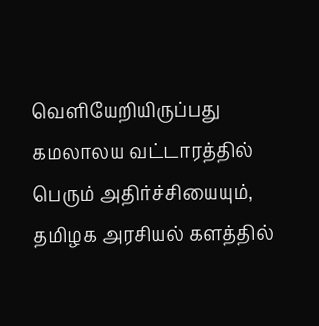வெளியேறியிருப்பது கமலாலய வட்டாரத்தில் பெரும் அதிர்ச்சியையும், தமிழக அரசியல் களத்தில்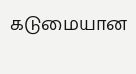கடுமையான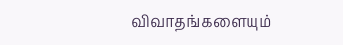விவாதங்களையும்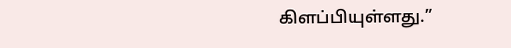கிளப்பியுள்ளது.”